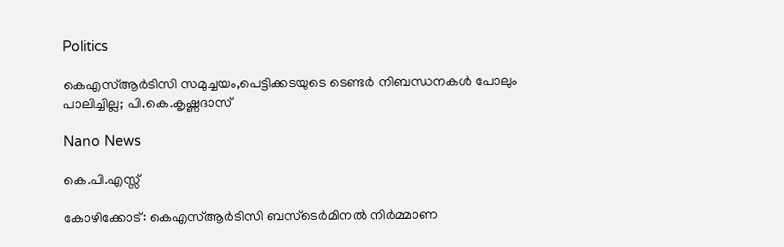Politics

കെഎസ്ആര്‍ടിസി സമുച്ചയം,പെട്ടിക്കടയുടെ ടെണ്ടര്‍ നിബന്ധനകള്‍ പോലും പാലിച്ചില്ല; പി.കെ.കൃഷ്ണദാസ്

Nano News

കെ.പി.എസ്സ്

കോഴിക്കോട്: കെഎസ്ആര്‍ടിസി ബസ്‌ടെര്‍മിനല്‍ നിര്‍മ്മാണ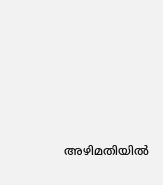അഴിമതിയില്‍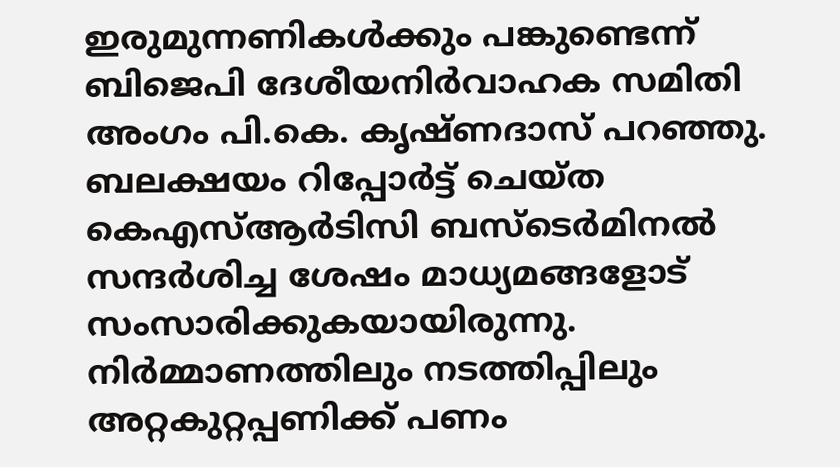ഇരുമുന്നണികള്‍ക്കും പങ്കുണ്ടെന്ന് ബിജെപി ദേശീയനിര്‍വാഹക സമിതി അംഗം പി.കെ. കൃഷ്ണദാസ് പറഞ്ഞു. ബലക്ഷയം റിപ്പോര്‍ട്ട് ചെയ്ത കെഎസ്ആര്‍ടിസി ബസ്‌ടെര്‍മിനല്‍ സന്ദര്‍ശിച്ച ശേഷം മാധ്യമങ്ങളോട് സംസാരിക്കുകയായിരുന്നു. നിര്‍മ്മാണത്തിലും നടത്തിപ്പിലും അറ്റകുറ്റപ്പണിക്ക് പണം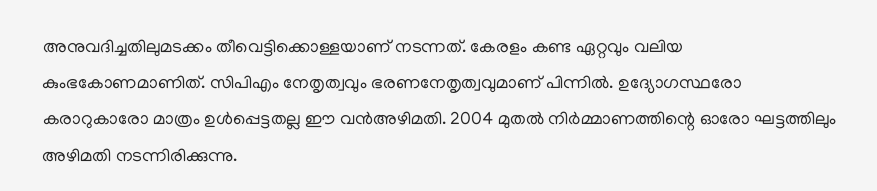അനുവദിച്ചതിലുമടക്കം തീവെട്ടിക്കൊള്ളയാണ് നടന്നത്. കേരളം കണ്ട ഏറ്റവും വലിയ കുംഭകോണമാണിത്. സിപിഎം നേതൃത്വവും ഭരണനേതൃത്വവുമാണ് പിന്നില്‍. ഉദ്യോഗസ്ഥരോ കരാറുകാരോ മാത്രം ഉള്‍പ്പെട്ടതല്ല ഈ വന്‍അഴിമതി. 2004 മുതല്‍ നിര്‍മ്മാണത്തിന്റെ ഓരോ ഘട്ടത്തിലും അഴിമതി നടന്നിരിക്കുന്നു.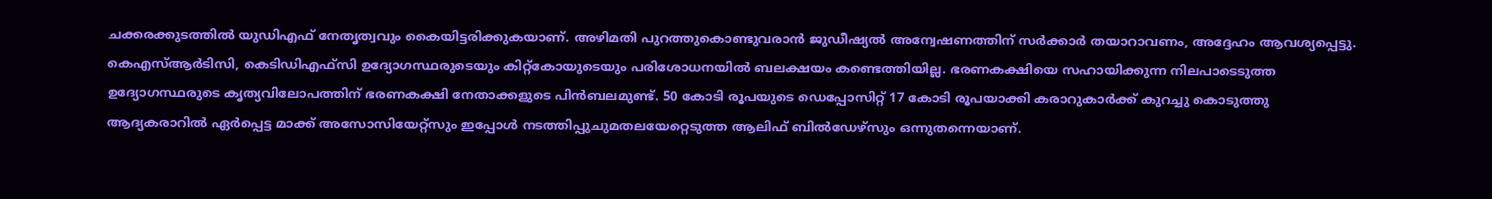ചക്കരക്കുടത്തില്‍ യുഡിഎഫ് നേതൃത്വവും കൈയിട്ടരിക്കുകയാണ്. അഴിമതി പുറത്തുകൊണ്ടുവരാന്‍ ജുഡീഷ്യല്‍ അന്വേഷണത്തിന് സര്‍ക്കാര്‍ തയാറാവണം, അദ്ദേഹം ആവശ്യപ്പെട്ടു.
കെഎസ്ആര്‍ടിസി, കെടിഡിഎഫ്‌സി ഉദ്യോഗസ്ഥരുടെയും കിറ്റ്‌കോയുടെയും പരിശോധനയില്‍ ബലക്ഷയം കണ്ടെത്തിയില്ല. ഭരണകക്ഷിയെ സഹായിക്കുന്ന നിലപാടെടുത്ത ഉദ്യോഗസ്ഥരുടെ കൃത്യവിലോപത്തിന് ഭരണകക്ഷി നേതാക്കളുടെ പിന്‍ബലമുണ്ട്. 50 കോടി രൂപയുടെ ഡെപ്പോസിറ്റ് 17 കോടി രൂപയാക്കി കരാറുകാര്‍ക്ക് കുറച്ചു കൊടുത്തു ആദ്യകരാറില്‍ ഏര്‍പ്പെട്ട മാക്ക് അസോസിയേറ്റ്‌സും ഇപ്പോള്‍ നടത്തിപ്പുചുമതലയേറ്റെടുത്ത ആലിഫ് ബില്‍ഡേഴ്‌സും ഒന്നുതന്നെയാണ്.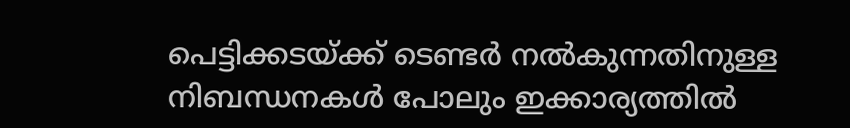പെട്ടിക്കടയ്ക്ക് ടെണ്ടര്‍ നല്‍കുന്നതിനുള്ള നിബന്ധനകള്‍ പോലും ഇക്കാര്യത്തില്‍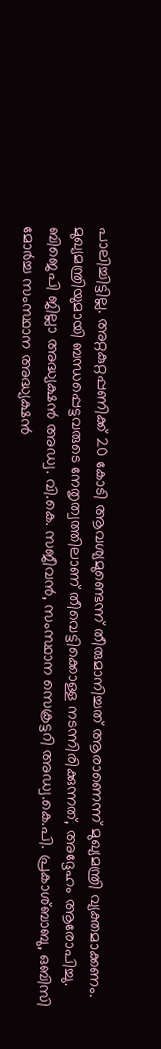പാലിച്ചിട്ടില്ല. അറ്റകുറ്റപ്പണിക്ക് 20 കോടി ആവശ്യമുണ്ടെന്ന് തീരുമാനിച്ചത് ആരാണെന്ന് മുഖ്യമന്ത്രി വ്യക്തമാക്കണം. മുഖ്യമന്ത്രിയുമായി ബന്ധപ്പെട്ടവരുടെ നേതൃത്വത്തിലാണ് തീവെട്ടിക്കൊള്ള നടന്നിരിക്കുന്നത്, അദ്ദേഹം ആരോപിച്ചു. ബിജെപി ജില്ലാ അദ്ധ്യക്ഷന്‍ അഡ്വ. വി.കെ. സജീവന്‍, സംസ്ഥാന സെക്രട്ടറി അഡ്വ.കെ.പി. പ്രകാശ്ബാബു, ഒബിസി മോര്‍ച്ച സംസ്ഥാന അദ്ധ്യക്ഷന്‍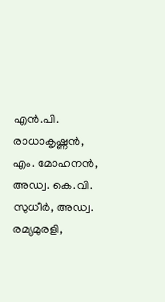എന്‍.പി. രാധാകൃഷ്ണന്‍, എം. മോഹനന്‍, അഡ്വ. കെ.വി. സുധീര്‍, അഡ്വ. രമ്യമുരളി,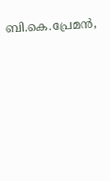ബി.കെ.പ്രേമൻ,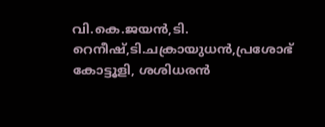വി.കെ.ജയൻ,ടി. റെനീഷ്,ടി.ചക്രായുധന്‍,പ്രശോഭ് കോട്ടൂളി, ശശിധരന്‍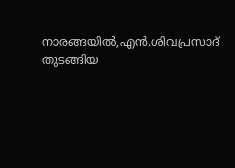നാരങ്ങയില്‍,എന്‍.ശിവപ്രസാദ് തുടങ്ങിയ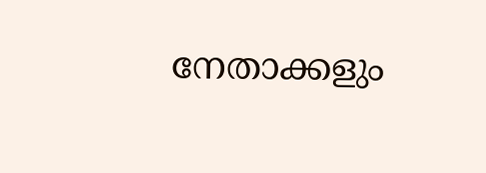നേതാക്കളും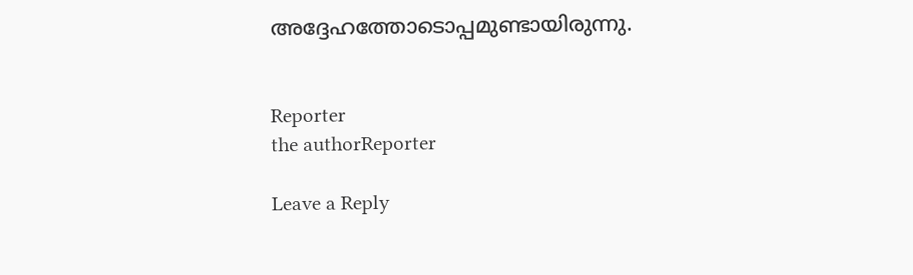അദ്ദേഹത്തോടൊപ്പമുണ്ടായിരുന്നു.


Reporter
the authorReporter

Leave a Reply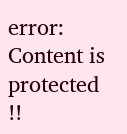error: Content is protected !!